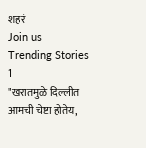शहरं
Join us
Trending Stories
1
"खरातमुळे दिल्लीत आमची चेष्टा होतेय,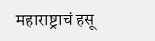महाराष्ट्राचं हसू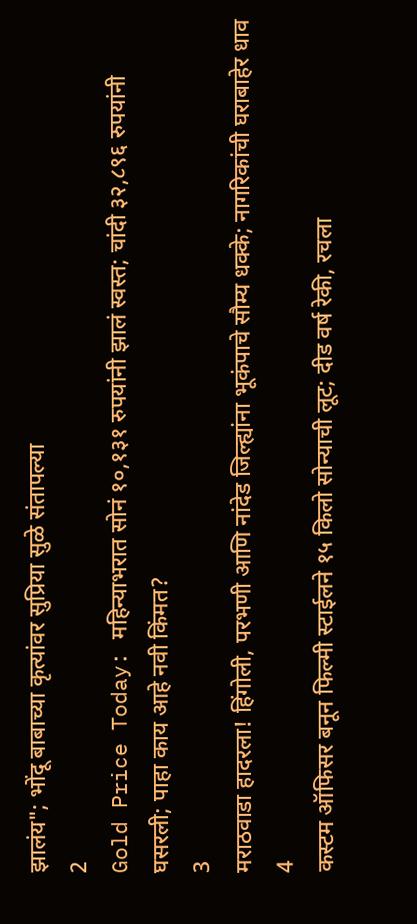झालंय"; भोंदू बाबाच्या कृत्यांवर सुप्रिया सुळे संतापल्या
2
Gold Price Today: महिन्याभरात सोनं १०,१३१ रुपयांनी झालं स्वस्त; चांदी ३२,८९६ रुपयांनी घसरली; पाहा काय आहे नवी किंमत?
3
मराठवाडा हादरला! हिंगोली, परभणी आणि नांदेड जिल्ह्यांना भूकंपाचे सौम्य धक्के; नागरिकांची घराबाहेर धाव
4
कस्टम ऑफिसर बनून फिल्मी स्टाईलने १५ किलो सोन्याची लूट; दीड वर्ष रेकी, रचला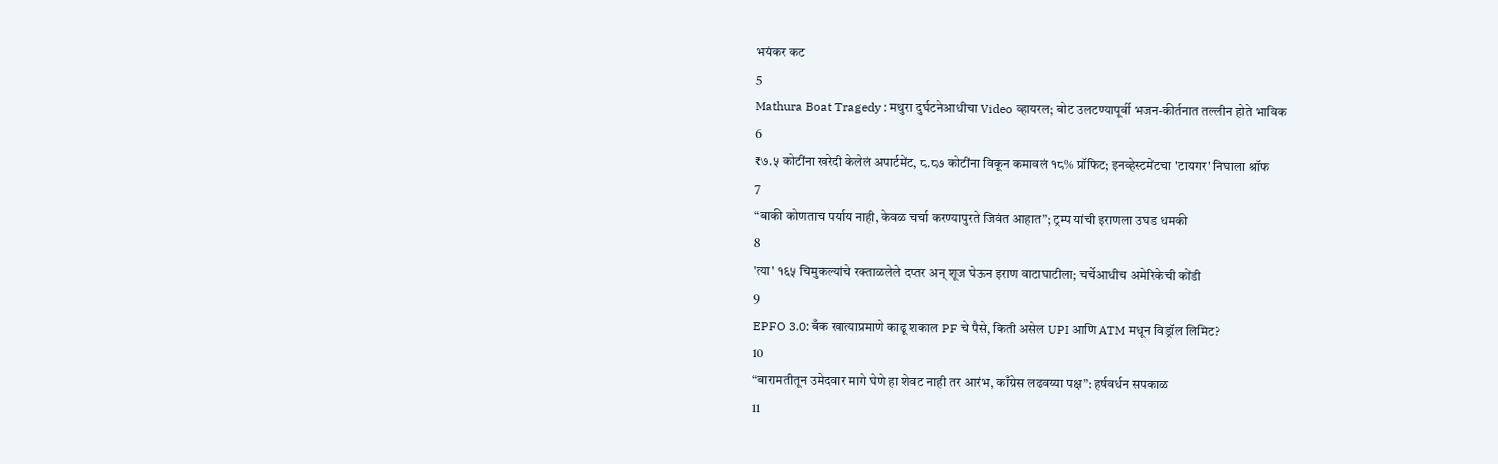भयंकर कट
5
Mathura Boat Tragedy : मथुरा दुर्घटनेआधीचा Video व्हायरल; बोट उलटण्यापूर्वी भजन-कीर्तनात तल्लीन होते भाविक
6
₹७.५ कोटींना खरेदी केलेलं अपार्टमेंट, ८.८७ कोटींना विकून कमावलं १८% प्रॉफिट; इनव्हेस्टमेंटचा 'टायगर' निघाला श्रॉफ
7
“बाकी कोणताच पर्याय नाही, केवळ चर्चा करण्यापुरते जिवंत आहात”; ट्रम्प यांची इराणला उघड धमकी
8
'त्या' १६५ चिमुकल्यांचे रक्ताळलेले दप्तर अन् शूज घेऊन इराण वाटाघाटीला; चर्चेआधीच अमेरिकेची कोंडी
9
EPFO 3.0: बँक खात्याप्रमाणे काढू शकाल PF चे पैसे, किती असेल UPI आणि ATM मधून विड्रॉल लिमिट?
10
“बारामतीतून उमेदवार मागे घेणे हा शेवट नाही तर आरंभ, काँग्रेस लढवय्या पक्ष”: हर्षवर्धन सपकाळ
11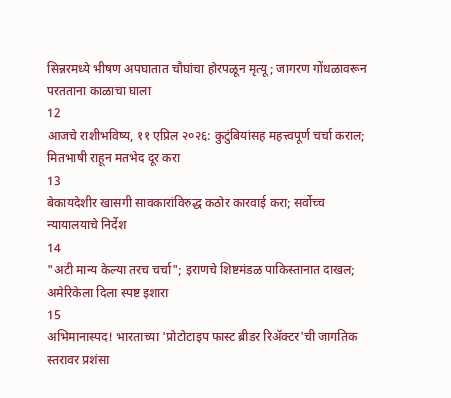सिन्नरमध्ये भीषण अपघातात चौघांचा होरपळून मृत्यू; जागरण गोंधळावरून परतताना काळाचा घाला
12
आजचे राशीभविष्य, ११ एप्रिल २०२६: कुटुंबियांसह महत्त्वपूर्ण चर्चा कराल; मितभाषी राहून मतभेद दूर करा
13
बेकायदेशीर खासगी सावकारांविरुद्ध कठोर कारवाई करा; सर्वोच्च न्यायालयाचे निर्देश
14
"अटी मान्य केल्या तरच चर्चा"; इराणचे शिष्टमंडळ पाकिस्तानात दाखल; अमेरिकेला दिला स्पष्ट इशारा
15
अभिमानास्पद! भारताच्या 'प्रोटोटाइप फास्ट ब्रीडर रिॲक्टर'ची जागतिक स्तरावर प्रशंसा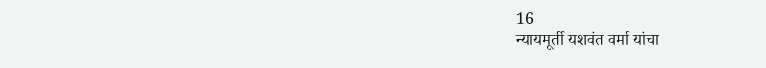16
न्यायमूर्ती यशवंत वर्मा यांचा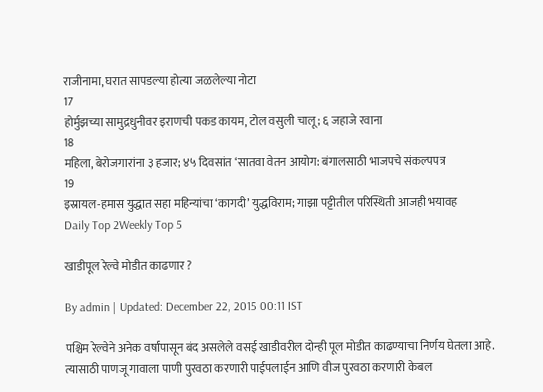राजीनामा, घरात सापडल्या होत्या जळलेल्या नोटा
17
होर्मुझच्या सामुद्रधुनीवर इराणची पकड कायम, टोल वसुली चालू; ६ जहाजे रवाना
18
महिला, बेरोजगारांना ३ हजार; ४५ दिवसांत ‘सातवा वेतन आयोग: बंगालसाठी भाजपचे संकल्पपत्र
19
इस्रायल-हमास युद्धात सहा महिन्यांचा ‘कागदी’ युद्धविराम; गाझा पट्टीतील परिस्थिती आजही भयावह
Daily Top 2Weekly Top 5

खाडीपूल रेल्वे मोडीत काढणार ?

By admin | Updated: December 22, 2015 00:11 IST

पश्चिम रेल्वेने अनेक वर्षांपासून बंद असलेले वसई खाडीवरील दोन्ही पूल मोडीत काढण्याचा निर्णय घेतला आहे. त्यासाठी पाणजू गावाला पाणी पुरवठा करणारी पाईपलाईन आणि वीज पुरवठा करणारी केबल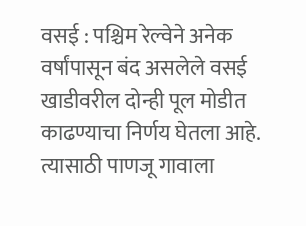वसई : पश्चिम रेल्वेने अनेक वर्षांपासून बंद असलेले वसई खाडीवरील दोन्ही पूल मोडीत काढण्याचा निर्णय घेतला आहे. त्यासाठी पाणजू गावाला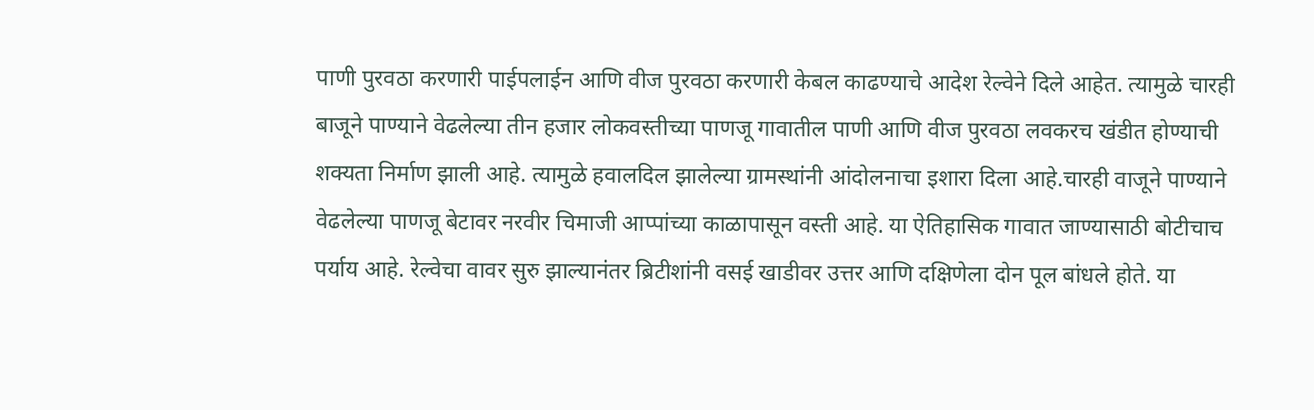पाणी पुरवठा करणारी पाईपलाईन आणि वीज पुरवठा करणारी केबल काढण्याचे आदेश रेल्वेने दिले आहेत. त्यामुळे चारही बाजूने पाण्याने वेढलेल्या तीन हजार लोकवस्तीच्या पाणजू गावातील पाणी आणि वीज पुरवठा लवकरच खंडीत होण्याची शक्यता निर्माण झाली आहे. त्यामुळे हवालदिल झालेल्या ग्रामस्थांनी आंदोलनाचा इशारा दिला आहे.चारही वाजूने पाण्याने वेढलेल्या पाणजू बेटावर नरवीर चिमाजी आप्पांच्या काळापासून वस्ती आहे. या ऐतिहासिक गावात जाण्यासाठी बोटीचाच पर्याय आहे. रेल्वेचा वावर सुरु झाल्यानंतर ब्रिटीशांनी वसई खाडीवर उत्तर आणि दक्षिणेला दोन पूल बांधले होते. या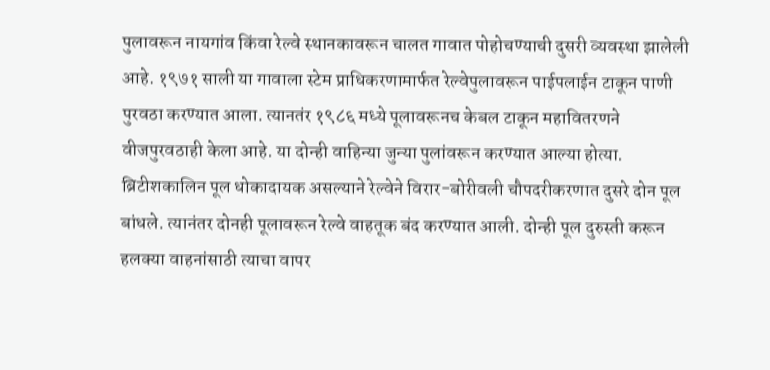पुलावरून नायगांव किंवा रेल्वे स्थानकावरून चालत गावात पोहोचण्याची दुसरी व्यवस्था झालेली आहे. १९७१ साली या गावाला स्टेम प्राधिकरणामार्फत रेल्वेपुलावरून पाईपलाईन टाकून पाणी पुरवठा करण्यात आला. त्यानतंर १९८६ मध्ये पूलावरूनच केबल टाकून महावितरणने वीजपुरवठाही केला आहे. या दोन्ही वाहिन्या जुन्या पुलांवरून करण्यात आल्या होत्या. ब्रिटीशकालिन पूल धोकादायक असल्याने रेल्वेने विरार-बोरीवली चौपदरीकरणात दुसरे दोन पूल बांधले. त्यानंतर दोनही पूलावरून रेल्वे वाहतूक बंद करण्यात आली. दोन्ही पूल दुरुस्ती करून हलक्या वाहनांसाठी त्याचा वापर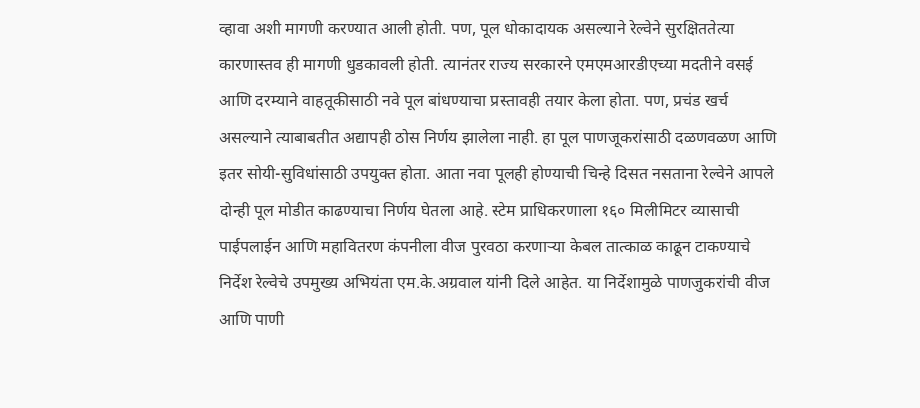व्हावा अशी मागणी करण्यात आली होती. पण, पूल धोकादायक असल्याने रेल्वेने सुरक्षिततेत्या कारणास्तव ही मागणी धुडकावली होती. त्यानंतर राज्य सरकारने एमएमआरडीएच्या मदतीने वसई आणि दरम्याने वाहतूकीसाठी नवे पूल बांधण्याचा प्रस्तावही तयार केला होता. पण, प्रचंड खर्च असल्याने त्याबाबतीत अद्यापही ठोस निर्णय झालेला नाही. हा पूल पाणजूकरांसाठी दळणवळण आणि इतर सोयी-सुविधांसाठी उपयुक्त होता. आता नवा पूलही होण्याची चिन्हे दिसत नसताना रेल्वेने आपले दोन्ही पूल मोडीत काढण्याचा निर्णय घेतला आहे. स्टेम प्राधिकरणाला १६० मिलीमिटर व्यासाची पाईपलाईन आणि महावितरण कंपनीला वीज पुरवठा करणाऱ्या केबल तात्काळ काढून टाकण्याचे निर्देश रेल्वेचे उपमुख्य अभियंता एम.के.अग्रवाल यांनी दिले आहेत. या निर्देशामुळे पाणजुकरांची वीज आणि पाणी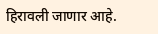हिरावली जाणार आहे.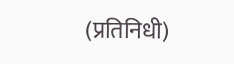(प्रतिनिधी)